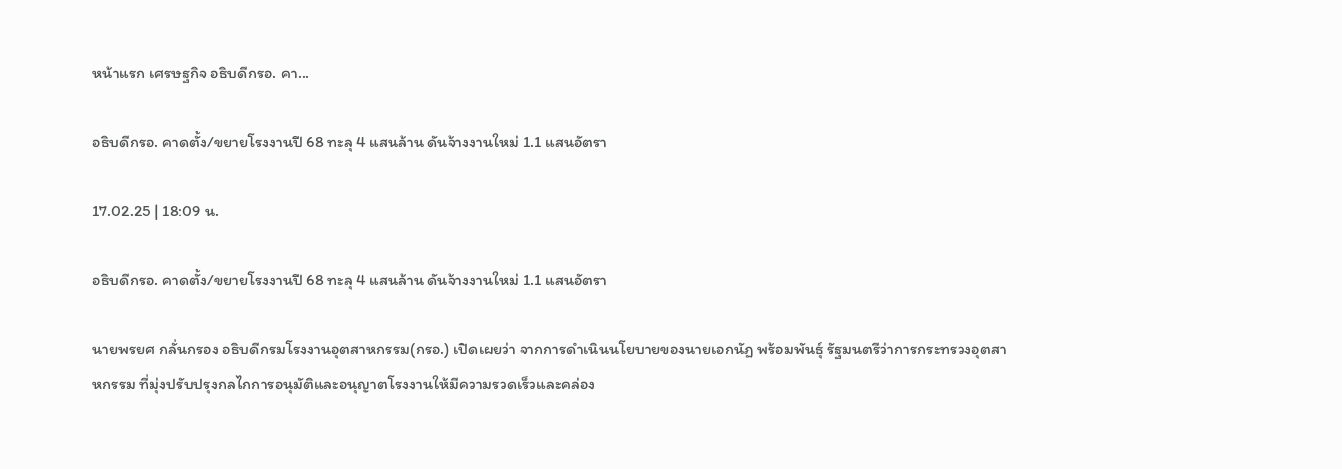หน้าแรก เศรษฐกิจ อธิบดีกรอ. คา...

อธิบดีกรอ. คาดตั้ง/ขยายโรงงานปี 68 ทะลุ 4 แสนล้าน ดันจ้างงานใหม่ 1.1 แสนอัตรา

17.02.25 | 18:09 น.

อธิบดีกรอ. คาดตั้ง/ขยายโรงงานปี 68 ทะลุ 4 แสนล้าน ดันจ้างงานใหม่ 1.1 แสนอัตรา

นายพรยศ กลั่นกรอง อธิบดีกรมโรงงานอุตสาหกรรม(กรอ.) เปิดเผยว่า จากการดำเนินนโยบายของนายเอกนัฏ พร้อมพันธุ์ รัฐมนตรีว่าการกระทรวงอุตสาหกรรม ที่มุ่งปรับปรุงกลไกการอนุมัติและอนุญาตโรงงานให้มีความรวดเร็วและคล่อง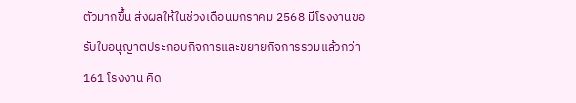ตัวมากขึ้น ส่งผลให้ในช่วงเดือนมกราคม 2568 มีโรงงานขอรับใบอนุญาตประกอบกิจการและขยายกิจการรวมแล้วกว่า 161 โรงงาน คิด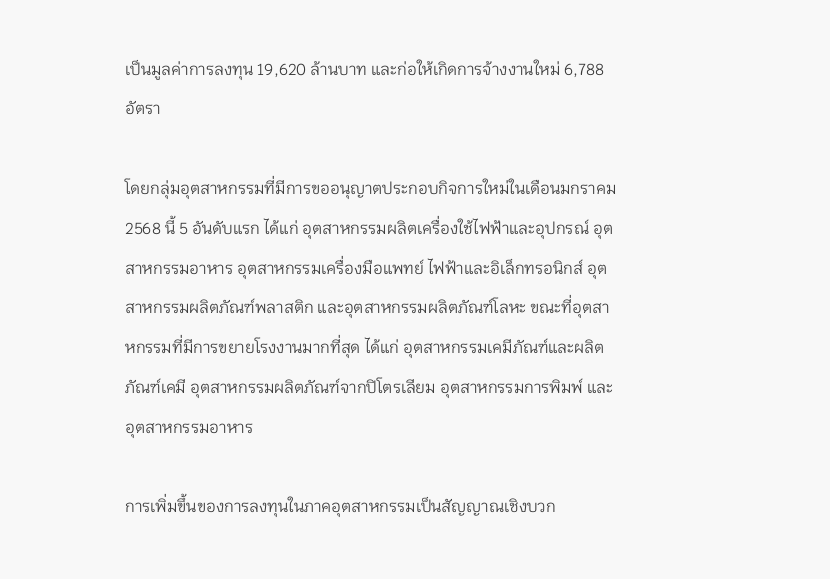เป็นมูลค่าการลงทุน 19,620 ล้านบาท และก่อให้เกิดการจ้างงานใหม่ 6,788 อัตรา

โดยกลุ่มอุตสาหกรรมที่มีการขออนุญาตประกอบกิจการใหม่ในเดือนมกราคม 2568 นี้ 5 อันดับแรก ได้แก่ อุตสาหกรรมผลิตเครื่องใช้ไฟฟ้าและอุปกรณ์ อุตสาหกรรมอาหาร อุตสาหกรรมเครื่องมือแพทย์ ไฟฟ้าและอิเล็กทรอนิกส์ อุตสาหกรรมผลิตภัณฑ์พลาสติก และอุตสาหกรรมผลิตภัณฑ์โลหะ ขณะที่อุตสาหกรรมที่มีการขยายโรงงานมากที่สุด ได้แก่ อุตสาหกรรมเคมีภัณฑ์และผลิตภัณฑ์เคมี อุตสาหกรรมผลิตภัณฑ์จากปิโตรเลียม อุตสาหกรรมการพิมพ์ และอุตสาหกรรมอาหาร

การเพิ่มขึ้นของการลงทุนในภาคอุตสาหกรรมเป็นสัญญาณเชิงบวก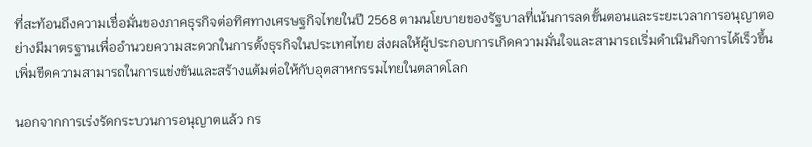ที่สะท้อนถึงความเชื่อมั่นของภาคธุรกิจต่อทิศทางเศรษฐกิจไทยในปี 2568 ตามนโยบายของรัฐบาลที่เน้นการลดขั้นตอนและระยะเวลาการอนุญาตอย่างมีมาตรฐานเพื่ออำนวยความสะดวกในการตั้งธุรกิจในประเทศไทย ส่งผลให้ผู้ประกอบการเกิดความมั่นใจและสามารถเริ่มดำเนินกิจการได้เร็วขึ้น เพิ่มขีดความสามารถในการแข่งขันและสร้างแต้มต่อให้กับอุตสาหกรรมไทยในตลาดโลก

นอกจากการเร่งรัดกระบวนการอนุญาตแล้ว กร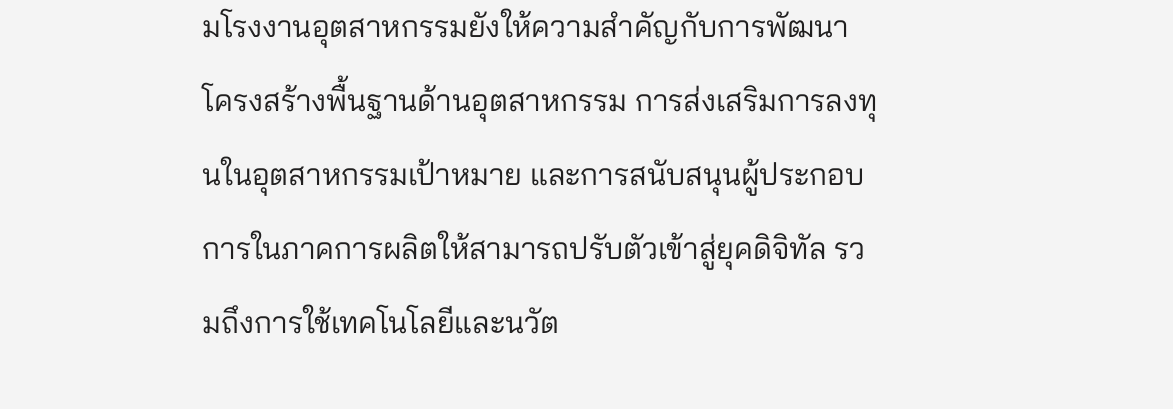มโรงงานอุตสาหกรรมยังให้ความสำคัญกับการพัฒนาโครงสร้างพื้นฐานด้านอุตสาหกรรม การส่งเสริมการลงทุนในอุตสาหกรรมเป้าหมาย และการสนับสนุนผู้ประกอบการในภาคการผลิตให้สามารถปรับตัวเข้าสู่ยุคดิจิทัล รวมถึงการใช้เทคโนโลยีและนวัต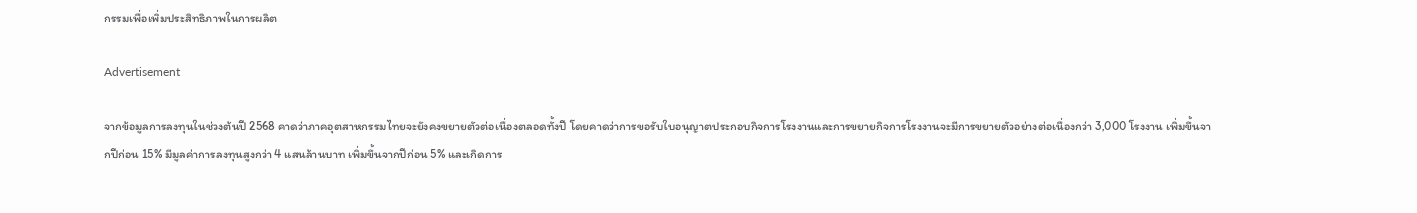กรรมเพื่อเพิ่มประสิทธิภาพในการผลิต

Advertisement

จากข้อมูลการลงทุนในช่วงต้นปี 2568 คาดว่าภาคอุตสาหกรรมไทยจะยังคงขยายตัวต่อเนื่องตลอดทั้งปี โดยคาดว่าการขอรับใบอนุญาตประกอบกิจการโรงงานและการขยายกิจการโรงงานจะมีการขยายตัวอย่างต่อเนื่องกว่า 3,000 โรงงาน เพิ่มขึ้นจากปีก่อน 15% มีมูลค่าการลงทุนสูงกว่า 4 แสนล้านบาท เพิ่มขึ้นจากปีก่อน 5% และเกิดการ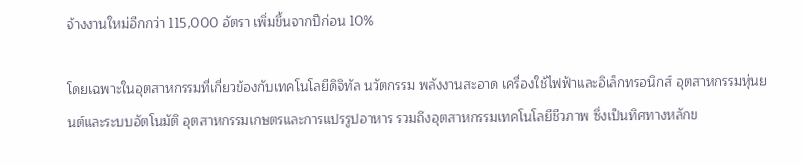จ้างงานใหม่อีกกว่า 115,000 อัตรา เพิ่มขึ้นจากปีก่อน 10%

โดยเฉพาะในอุตสาหกรรมที่เกี่ยวข้องกับเทคโนโลยีดิจิทัล นวัตกรรม พลังงานสะอาด เครื่องใช้ไฟฟ้าและอิเล็กทรอนิกส์ อุตสาหกรรมหุ่นยนต์และระบบอัตโนมัติ อุตสาหกรรมเกษตรและการแปรรูปอาหาร รวมถึงอุตสาหกรรมเทคโนโลยีชีวภาพ ซึ่งเป็นทิศทางหลักข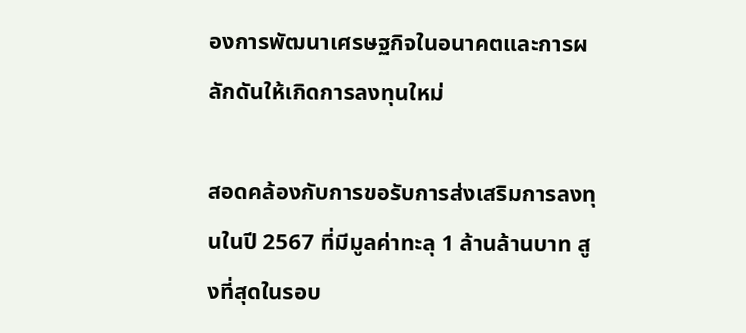องการพัฒนาเศรษฐกิจในอนาคตและการผลักดันให้เกิดการลงทุนใหม่

สอดคล้องกับการขอรับการส่งเสริมการลงทุนในปี 2567 ที่มีมูลค่าทะลุ 1 ล้านล้านบาท สูงที่สุดในรอบ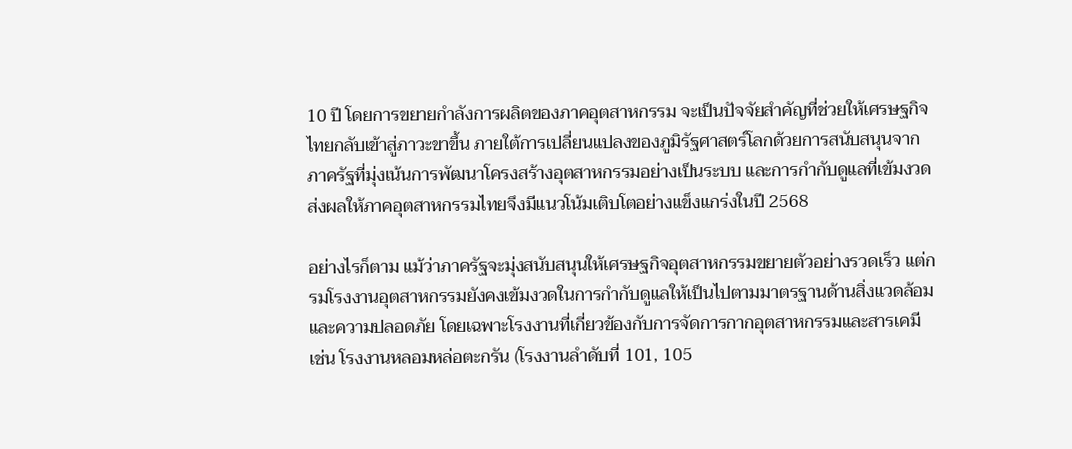10 ปี โดยการขยายกำลังการผลิตของภาคอุตสาหกรรม จะเป็นปัจจัยสำคัญที่ช่วยให้เศรษฐกิจไทยกลับเข้าสู่ภาวะขาขึ้น ภายใต้การเปลี่ยนแปลงของภูมิรัฐศาสตร์โลกด้วยการสนับสนุนจากภาครัฐที่มุ่งเน้นการพัฒนาโครงสร้างอุตสาหกรรมอย่างเป็นระบบ และการกำกับดูแลที่เข้มงวด ส่งผลให้ภาคอุตสาหกรรมไทยจึงมีแนวโน้มเติบโตอย่างแข็งแกร่งในปี 2568

อย่างไรก็ตาม แม้ว่าภาครัฐจะมุ่งสนับสนุนให้เศรษฐกิจอุตสาหกรรมขยายตัวอย่างรวดเร็ว แต่กรมโรงงานอุตสาหกรรมยังคงเข้มงวดในการกำกับดูแลให้เป็นไปตามมาตรฐานด้านสิ่งแวดล้อมและความปลอดภัย โดยเฉพาะโรงงานที่เกี่ยวข้องกับการจัดการกากอุตสาหกรรมและสารเคมี เช่น โรงงานหลอมหล่อตะกรัน (โรงงานลำดับที่ 101, 105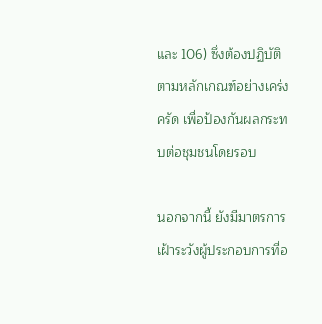และ 106) ซึ่งต้องปฏิบัติตามหลักเกณฑ์อย่างเคร่งครัด เพื่อป้องกันผลกระทบต่อชุมชนโดยรอบ

นอกจากนี้ ยังมีมาตรการเฝ้าระวังผู้ประกอบการที่อ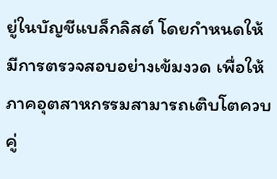ยู่ในบัญชีแบล็กลิสต์ โดยกำหนดให้มีการตรวจสอบอย่างเข้มงวด เพื่อให้ภาคอุตสาหกรรมสามารถเติบโตควบคู่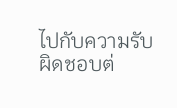ไปกับความรับผิดชอบต่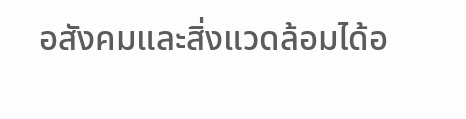อสังคมและสิ่งแวดล้อมได้อ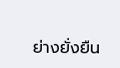ย่างยั่งยืน